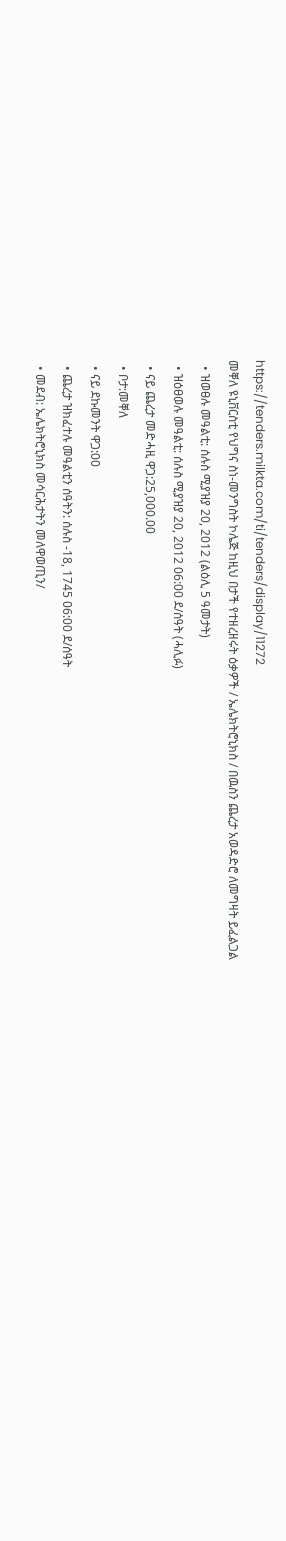https://tenders.milkta.com/ti/tenders/display/11272
መቐለ ዩኒቨርስቲ የህግና ስነ-መንግስት ኮሌጅ ከዚህ በታች የተዘረዘሩት ዕቃዎች / ኤሌክትሮኒክስ / በዉስን ጨረታ አወዳድሮ ለመግዛት ይፈልጋል
  • ዝወፀሉ መዓልቲ: ሰሉስ ሚያዝያ 20, 2012 (ልዕሊ 5 ዓመታት)
  • ዝዕፀወሉ መዓልቲ: ሰሉስ ሚያዝያ 20, 2012 06:00 ደ/ሰዓት (ሓሊፉ)
  • ናይ ጨረታ መድሓዚ ዋጋ:25,000.00
  • ቦታ:መቐለ
  • ናይ ደኩመንት ዋጋ:00
  • ጨረታ ዝክፈተሉ መዓልቲን ሰዓትን: ሰሉስ -18, 1745 06:00 ደ/ሰዓት
  • መደብ: ኤሌክትሮኒክስ መሳርሕታትን መለዋወጢን/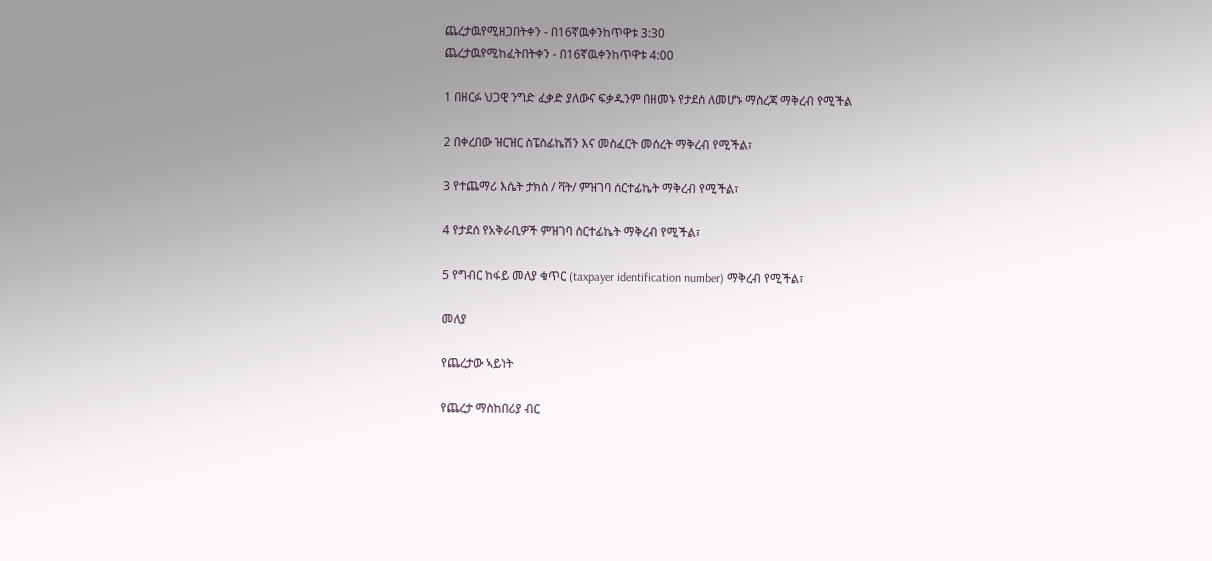ጨረታዉየሚዘጋበትቀን - በ16ኛዉቀንከጥዋቱ 3:30
ጨረታዉየሚከፈትበትቀን - በ16ኛዉቀንከጥዋቱ 4:00

1 በዘርፉ ህጋዊ ንግድ ፈቃድ ያለውና ፍቃዱንም በዘመኑ የታደሰ ለመሆኑ ማስረጃ ማቅረብ የሚችል

2 በቀረበው ዝርዝር ስፔስፊኬሽን እና መስፈርት መሰረት ማቅረብ የሚችል፣

3 የተጨማሪ እሴት ታክስ / ቫት/ ምዝገባ ሰርተፊኬት ማቅረብ የሚችል፣

4 የታደሰ የአቅራቢዎች ምዝገባ ሰርተፊኬት ማቅረብ የሚችል፣

5 የግብር ከፋይ መለያ ቁጥር (taxpayer identification number) ማቅረብ የሚችል፣

መለያ

የጨረታው ኣይነት

የጨረታ ማስከበሪያ ብር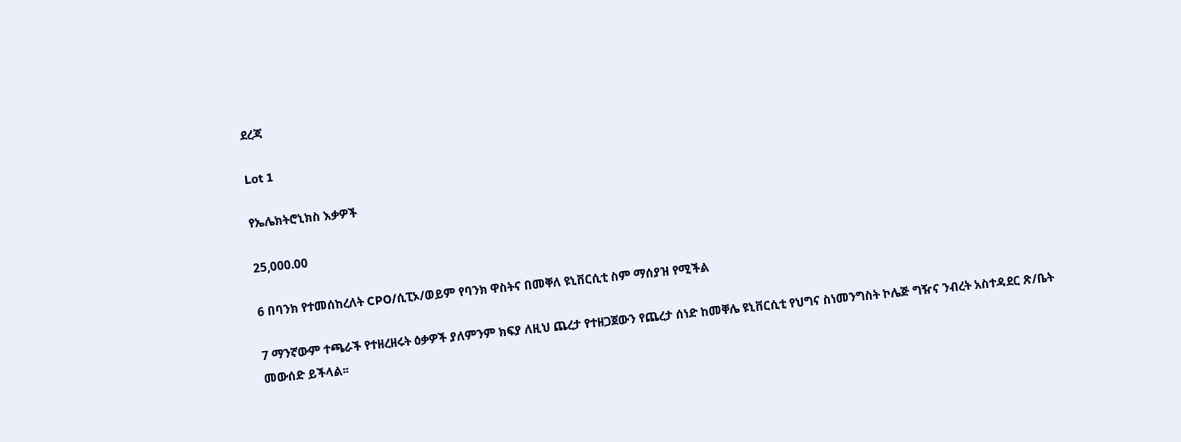ደረጃ

Lot 1

የኤሌክትሮኒክስ እቃዎች

25,000.00

6 በባንክ የተመሰከረለት CPO/ሲፒኦ/ወይም የባንክ ዋስትና በመቐለ ዩኒቨርሲቲ ስም ማሰያዝ የሚችል

7 ማንኛውም ተጫራች የተዘረዘሩት ዕቃዎች ያለምንም ክፍያ ለዚህ ጨረታ የተዘጋጀውን የጨረታ ሰነድ ከመቐሌ ዩኒቨርሲቲ የህግና ስነመንግስት ኮሌጅ ግዥና ንብረት አስተዳደር ጽ/ቤት መውሰድ ይችላል፡፡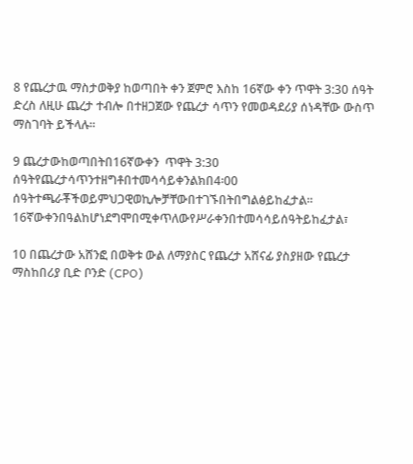8 የጨረታዉ ማስታወቅያ ከወጣበት ቀን ጀምሮ እስከ 16ኛው ቀን ጥዋት 3:30 ሰዓት ድረስ ለዚሁ ጨረታ ተብሎ በተዘጋጀው የጨረታ ሳጥን የመወዳደሪያ ሰነዳቸው ውስጥ ማስገባት ይችላሉ፡፡

9 ጨረታውከወጣበትበ16ኛውቀን  ጥዋት 3:30 ሰዓትየጨረታሳጥንተዘግቶበተመሳሳይቀንልክበ4፡00 ሰዓትተጫራቾችወይምህጋዊወኪሎቻቸውበተገኙበትበግልፅይከፈታል፡፡ 16ኛውቀንበዓልከሆነደግሞበሚቀጥለውየሥራቀንበተመሳሳይሰዓትይከፈታል፣

10 በጨረታው አሸንፎ በወቅቱ ውል ለማያስር የጨረታ አሸናፊ ያስያዘው የጨረታ ማስከበሪያ ቢድ ቦንድ (CPO)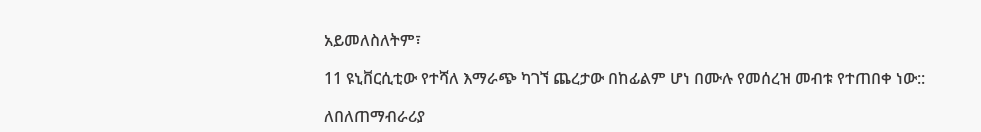አይመለስለትም፣

11 ዩኒቨርሲቲው የተሻለ እማራጭ ካገኘ ጨረታው በከፊልም ሆነ በሙሉ የመሰረዝ መብቱ የተጠበቀ ነው::

ለበለጠማብራሪያ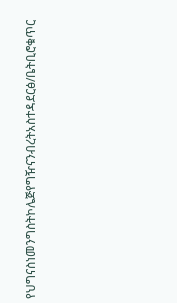የህግናስነመንግስትኮሌጅየግዥናንብረትአስተዳደርፅ/ቤትቢሮቁጥር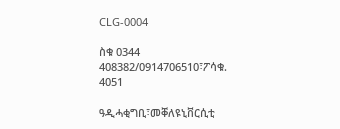CLG-0004

ስቁ 0344 408382/0914706510፣ፖሳቁ. 4051

ዓዲሓቂግቢ፣መቐለዩኒቨርሲቲ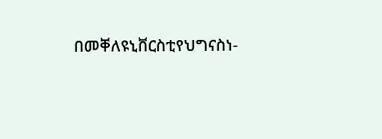በመቐለዩኒቨርስቲየህግናስነ-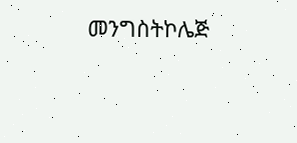መንግስትኮሌጅ